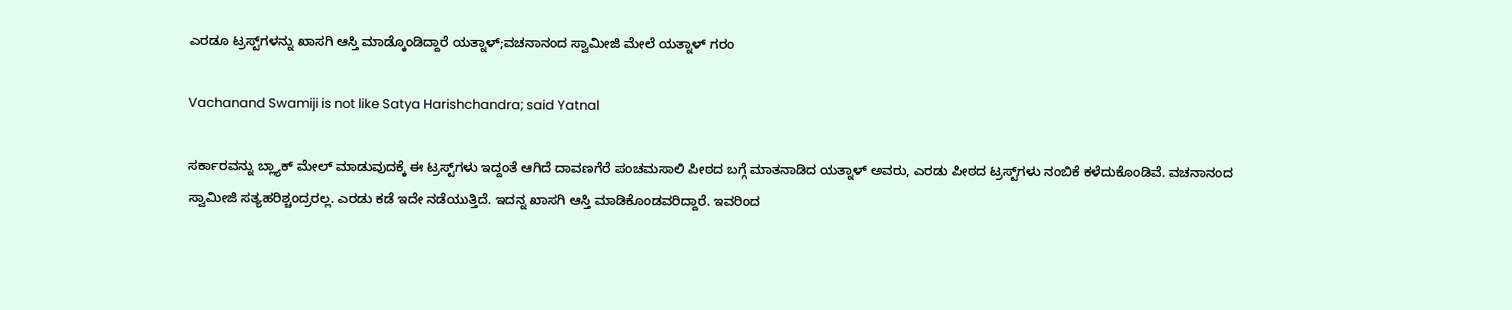ಎರಡೂ ಟ್ರಸ್ಟ್‌ಗಳನ್ನು ಖಾಸಗಿ ಆಸ್ತಿ ಮಾಡ್ಕೊಂಡಿದ್ದಾರೆ ಯತ್ನಾಳ್;ವಚನಾನಂದ ಸ್ವಾಮೀಜಿ ಮೇಲೆ ಯತ್ನಾಳ್ ಗರಂ

Vachanand Swamiji is not like Satya Harishchandra; said Yatnal

ಸರ್ಕಾರವನ್ನು ಬ್ಲ್ಯಾಕ್ ಮೇಲ್ ಮಾಡುವುದಕ್ಕೆ ಈ ಟ್ರಸ್ಟ್‌ಗಳು ಇದ್ದಂತೆ ಆಗಿದೆ ದಾವಣಗೆರೆ ಪಂಚಮಸಾಲಿ ಪೀಠದ ಬಗ್ಗೆ ಮಾತನಾಡಿದ ಯತ್ನಾಳ್ ಅವರು, ಎರಡು ಪೀಠದ ಟ್ರಸ್ಟ್‌ಗಳು ನಂಬಿಕೆ ಕಳೆದುಕೊಂಡಿವೆ. ವಚನಾನಂದ ಸ್ವಾಮೀಜಿ ಸತ್ಯಹರಿಶ್ಚಂದ್ರರಲ್ಲ. ಎರಡು ಕಡೆ ಇದೇ ನಡೆಯುತ್ತಿದೆ. ಇದನ್ನ ಖಾಸಗಿ ಆಸ್ತಿ ಮಾಡಿಕೊಂಡವರಿದ್ದಾರೆ. ಇವರಿಂದ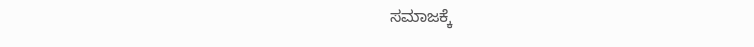ಸಮಾಜಕ್ಕೆ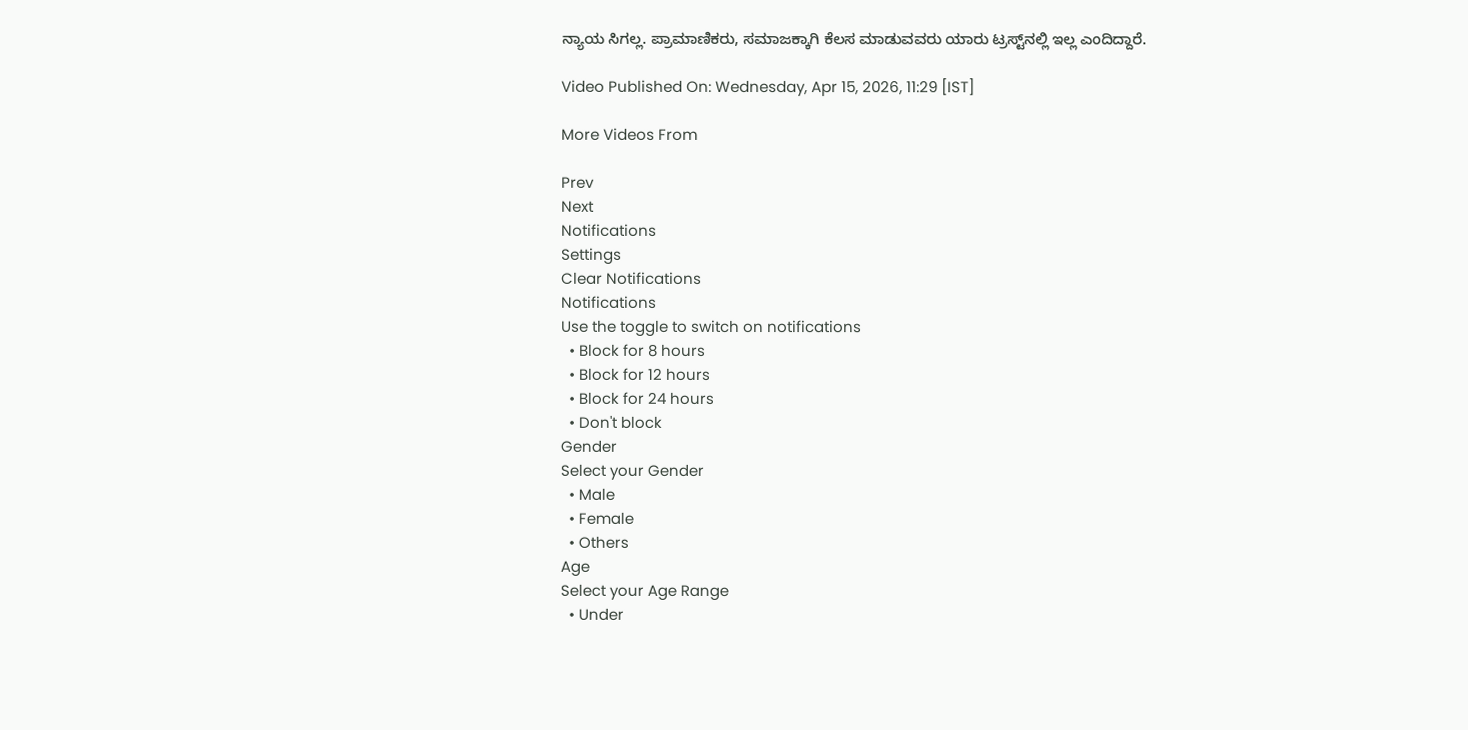ನ್ಯಾಯ ಸಿಗಲ್ಲ. ಪ್ರಾಮಾಣಿಕರು, ಸಮಾಜಕ್ಕಾಗಿ ಕೆಲಸ ಮಾಡುವವರು ಯಾರು ಟ್ರಸ್ಟ್‌ನಲ್ಲಿ ಇಲ್ಲ ಎಂದಿದ್ದಾರೆ.

Video Published On: Wednesday, Apr 15, 2026, 11:29 [IST]

More Videos From

Prev
Next
Notifications
Settings
Clear Notifications
Notifications
Use the toggle to switch on notifications
  • Block for 8 hours
  • Block for 12 hours
  • Block for 24 hours
  • Don't block
Gender
Select your Gender
  • Male
  • Female
  • Others
Age
Select your Age Range
  • Under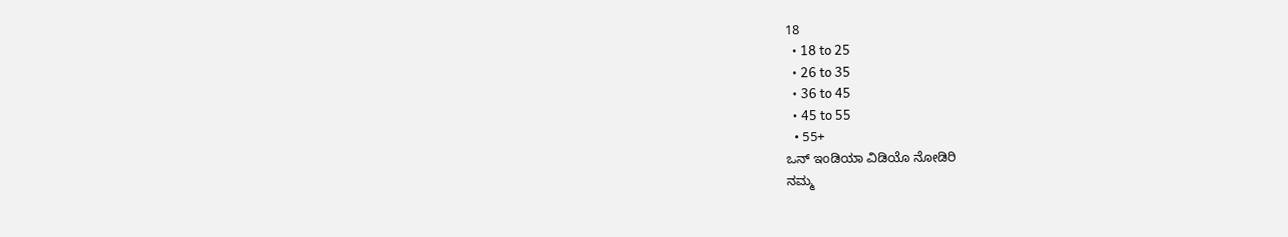18
  • 18 to 25
  • 26 to 35
  • 36 to 45
  • 45 to 55
  • 55+
ಒನ್‌ ಇಂಡಿಯಾ ವಿಡಿಯೊ ನೋಡಿರಿ
ನಮ್ಮ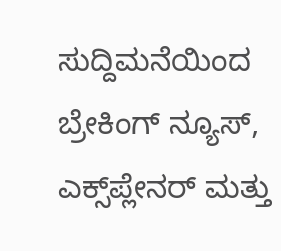ಸುದ್ದಿಮನೆಯಿಂದ ಬ್ರೇಕಿಂಗ್ ನ್ಯೂಸ್, ಎಕ್ಸ್‌ಪ್ಲೇನರ್‌ ಮತ್ತು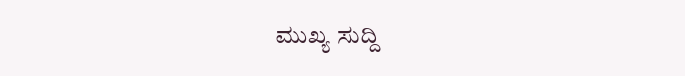ಮುಖ್ಯ ಸುದ್ದಿ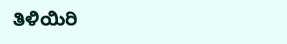ತಿಳಿಯಿರಿ